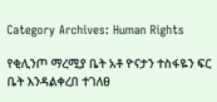Category Archives: Human Rights

የቂሊንጦ ማረሚያ ቤት አቶ ዮናታን ተስፋዬን ፍር ቤት እንዳልቀረበ ተገለፀ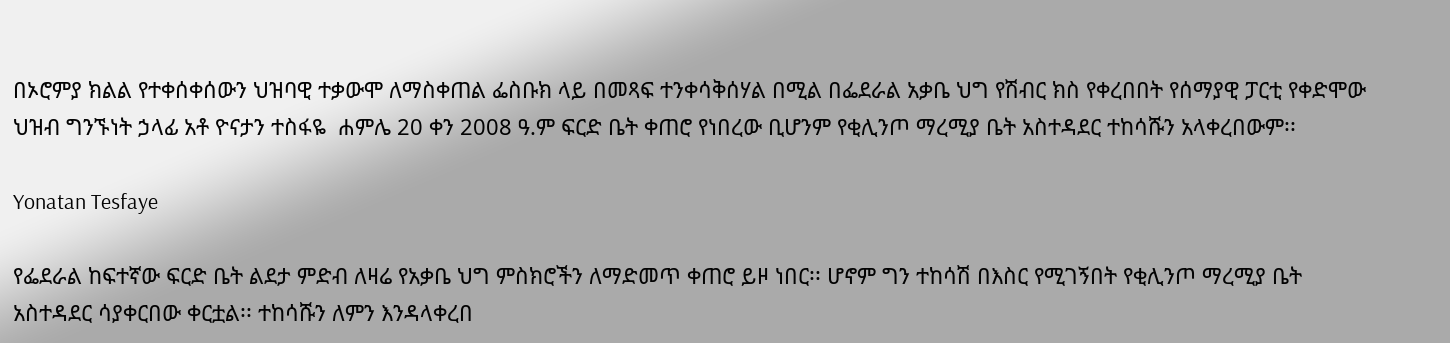በኦሮምያ ክልል የተቀሰቀሰውን ህዝባዊ ተቃውሞ ለማስቀጠል ፌስቡክ ላይ በመጻፍ ተንቀሳቅሰሃል በሚል በፌደራል አቃቤ ህግ የሽብር ክስ የቀረበበት የሰማያዊ ፓርቲ የቀድሞው ህዝብ ግንኙነት ኃላፊ አቶ ዮናታን ተስፋዬ  ሐምሌ 20 ቀን 2008 ዓ.ም ፍርድ ቤት ቀጠሮ የነበረው ቢሆንም የቂሊንጦ ማረሚያ ቤት አስተዳደር ተከሳሹን አላቀረበውም፡፡

Yonatan Tesfaye

የፌደራል ከፍተኛው ፍርድ ቤት ልደታ ምድብ ለዛሬ የአቃቤ ህግ ምስክሮችን ለማድመጥ ቀጠሮ ይዞ ነበር፡፡ ሆኖም ግን ተከሳሽ በእስር የሚገኝበት የቂሊንጦ ማረሚያ ቤት አስተዳደር ሳያቀርበው ቀርቷል፡፡ ተከሳሹን ለምን እንዳላቀረበ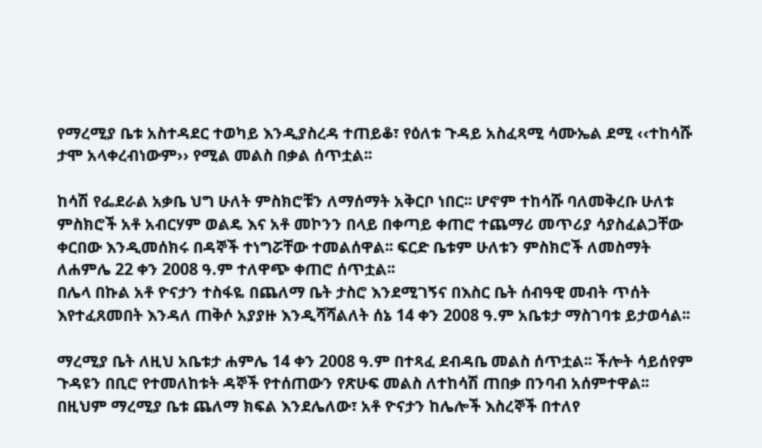የማረሚያ ቤቱ አስተዳደር ተወካይ እንዲያስረዳ ተጠይቆ፣ የዕለቱ ጉዳይ አስፈጻሚ ሳሙኤል ደሚ ‹‹ተከሳሹ ታሞ አላቀረብነውም›› የሚል መልስ በቃል ሰጥቷል፡፡

ከሳሽ የፌደራል አቃቤ ህግ ሁለት ምስክሮቹን ለማሰማት አቅርቦ ነበር፡፡ ሆኖም ተከሳሹ ባለመቅረቡ ሁለቱ ምስክሮች አቶ አብርሃም ወልዴ እና አቶ መኮንን በላይ በቀጣይ ቀጠሮ ተጨማሪ መጥሪያ ሳያስፈልጋቸው ቀርበው እንዲመሰክሩ በዳኞች ተነግሯቸው ተመልሰዋል፡፡ ፍርድ ቤቱም ሁለቱን ምስክሮች ለመስማት ለሐምሌ 22 ቀን 2008 ዓ.ም ተለዋጭ ቀጠሮ ሰጥቷል፡፡
በሌላ በኩል አቶ ዮናታን ተስፋዬ በጨለማ ቤት ታስሮ እንደሚገኝና በእስር ቤት ሰብዓዊ መብት ጥሰት እየተፈጸመበት እንዳለ ጠቅሶ አያያዙ እንዲሻሻልለት ሰኔ 14 ቀን 2008 ዓ.ም አቤቱታ ማስገባቱ ይታወሳል፡፡

ማረሚያ ቤት ለዚህ አቤቱታ ሐምሌ 14 ቀን 2008 ዓ.ም በተጻፈ ደብዳቤ መልስ ሰጥቷል፡፡ ችሎት ሳይሰየም ጉዳዩን በቢሮ የተመለከቱት ዳኞች የተሰጠውን የጽሁፍ መልስ ለተከሳሽ ጠበቃ በንባብ አሰምተዋል፡፡ በዚህም ማረሚያ ቤቱ ጨለማ ክፍል እንደሌለው፣ አቶ ዮናታን ከሌሎች እስረኞች በተለየ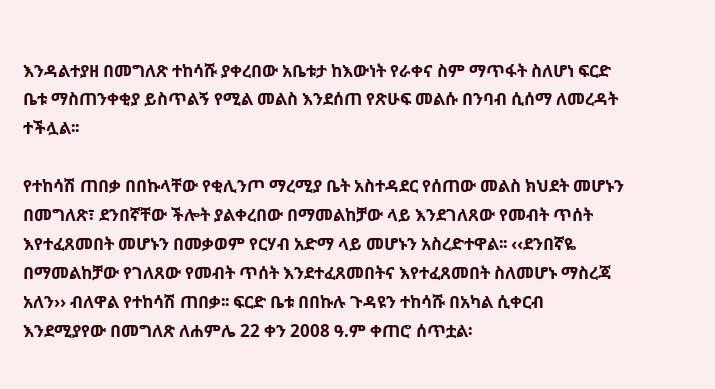እንዳልተያዘ በመግለጽ ተከሳሹ ያቀረበው አቤቱታ ከእውነት የራቀና ስም ማጥፋት ስለሆነ ፍርድ ቤቱ ማስጠንቀቂያ ይስጥልኝ የሚል መልስ እንደሰጠ የጽሁፍ መልሱ በንባብ ሲሰማ ለመረዳት ተችሏል፡፡

የተከሳሽ ጠበቃ በበኩላቸው የቂሊንጦ ማረሚያ ቤት አስተዳደር የሰጠው መልስ ክህደት መሆኑን በመግለጽ፣ ደንበኛቸው ችሎት ያልቀረበው በማመልከቻው ላይ እንደገለጸው የመብት ጥሰት እየተፈጸመበት መሆኑን በመቃወም የርሃብ አድማ ላይ መሆኑን አስረድተዋል፡፡ ‹‹ደንበኛዬ በማመልከቻው የገለጸው የመብት ጥሰት እንደተፈጸመበትና እየተፈጸመበት ስለመሆኑ ማስረጃ አለን›› ብለዋል የተከሳሽ ጠበቃ፡፡ ፍርድ ቤቱ በበኩሉ ጉዳዩን ተከሳሹ በአካል ሲቀርብ እንደሚያየው በመግለጽ ለሐምሌ 22 ቀን 2008 ዓ.ም ቀጠሮ ሰጥቷል፡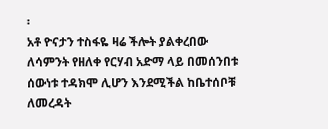፡
አቶ ዮናታን ተስፋዬ ዛሬ ችሎት ያልቀረበው ለሳምንት የዘለቀ የርሃብ አድማ ላይ በመሰንበቱ ሰውነቱ ተዳክሞ ሊሆን እንደሚችል ከቤተሰቦቹ ለመረዳት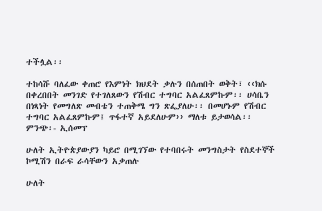ተችሏል፡፡

ተከሳሹ ባለፈው ቀጠሮ የእምነት ክህደት ቃሉን በሰጠበት ወቅት፣ ‹‹ክሱ በቀረበበት መንገድ የተገለጸውን የሽብር ተግባር አልፈጸምኩም፡፡ ሀሳቤን በነጻነት የመግለጽ መብቴን ተጠቅሜ ግን ጽፌያለሁ፡፡ በመሆኑም የሽብር ተግባር አልፈጸምኩም፤ ጥፋተኛ አይደለሁም›› ማለቱ ይታወሳል፡፡
ምንጭ፡- ኢሰመፕ

ሁለት ኢትዮጵያውያን ካይሮ በሚገኘው የተባበሩት መንግስታት የስደተኞች ኮሚሽን በራፍ ራሳቸውን አቃጠሉ

ሁለት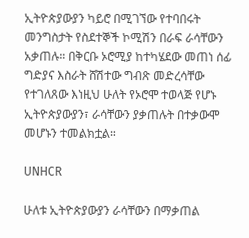ኢትዮጵያውያን ካይሮ በሚገኘው የተባበሩት መንግስታት የስደተኞች ኮሚሽን በራፍ ራሳቸውን አቃጠሉ። በቅርቡ ኦሮሚያ ከተካሄደው መጠነ ሰፊ ግድያና እስራት ሸሽተው ግብጽ መድረሳቸው የተገለጸው እነዚህ ሁለት የኦሮሞ ተወላጅ የሆኑ ኢትዮጵያውያን፣ ራሳቸውን ያቃጠሉት በተቃውሞ መሆኑን ተመልክቷል።

UNHCR

ሁለቱ ኢትዮጵያውያን ራሳቸውን በማቃጠል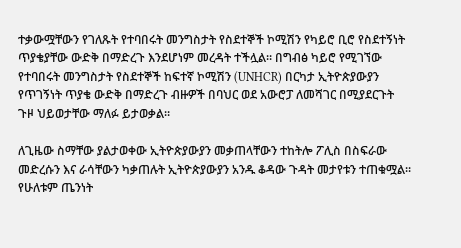ተቃውሟቸውን የገለጹት የተባበሩት መንግስታት የስደተኞች ኮሚሽን የካይሮ ቢሮ የስደተኝነት ጥያቄያቸው ውድቅ በማድረጉ እንደሆነም መረዳት ተችሏል። በግብፅ ካይሮ የሚገኘው የተባበሩት መንግስታት የስደተኞች ከፍተኛ ኮሚሽን (UNHCR) በርካታ ኢትዮጵያውያን የጥገኝነት ጥያቄ ውድቅ በማድረጉ ብዙዎች በባህር ወደ አውሮፓ ለመሻገር በሚያደርጉት ጉዞ ህይወታቸው ማለፉ ይታወቃል።

ለጊዜው ስማቸው ያልታወቀው ኢትዮጵያውያን መቃጠላቸውን ተከትሎ ፖሊስ በስፍራው መድረሱን እና ራሳቸውን ካቃጠሉት ኢትዮጵያውያን አንዱ ቆዳው ጉዳት መታየቱን ተጠቁሟል፡፡ የሁለቱም ጤንነት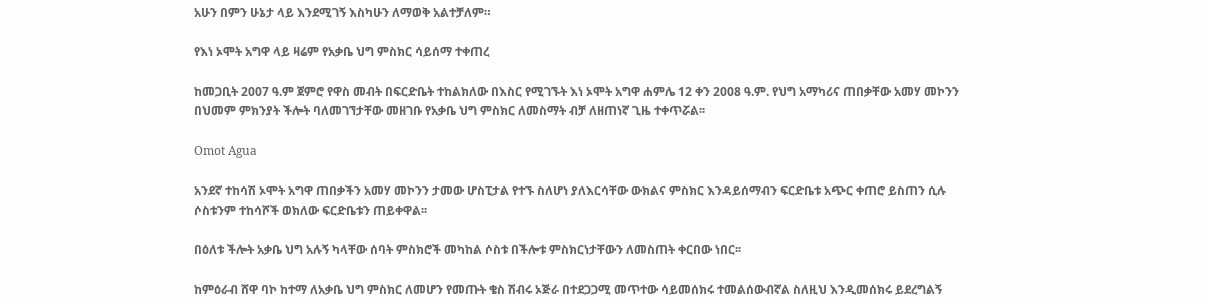አሁን በምን ሁኔታ ላይ እንደሚገኝ እስካሁን ለማወቅ አልተቻለም።

የእነ ኦሞት አግዋ ላይ ዛሬም የአቃቤ ህግ ምስክር ሳይሰማ ተቀጠረ

ከመጋቢት 2007 ዓ.ም ጀምሮ የዋስ መብት በፍርድቤት ተከልክለው በእስር የሚገኙት እነ ኦሞት አግዋ ሐምሌ 12 ቀን 2008 ዓ.ም. የህግ አማካሪና ጠበቃቸው አመሃ መኮንን በህመም ምክንያት ችሎት ባለመገኘታቸው መዘገቡ የአቃቤ ህግ ምስክር ለመስማት ብቻ ለዘጠነኛ ጊዜ ተቀጥሯል፡፡

Omot Agua

አንደኛ ተከሳሽ ኦሞት አግዋ ጠበቃችን አመሃ መኮንን ታመው ሆስፒታል የተኙ ስለሆነ ያለእርሳቸው ውክልና ምስክር እንዳይሰማብን ፍርድቤቱ አጭር ቀጠሮ ይስጠን ሲሉ ሶስቱንም ተከሳሾች ወክለው ፍርድቤቱን ጠይቀዋል፡፡

በዕለቱ ችሎት አቃቤ ህግ አሉኝ ካላቸው ሰባት ምስክሮች መካከል ሶስቱ በችሎቱ ምስክርነታቸውን ለመስጠት ቀርበው ነበር፡፡

ከምዕራብ ሸዋ ባኮ ከተማ ለአቃቤ ህግ ምስክር ለመሆን የመጡት ቄስ ሽብሩ ኦጅራ በተደጋጋሚ መጥተው ሳይመሰክሩ ተመልሰውብኛል ስለዚህ እንዲመሰክሩ ይደረግልኝ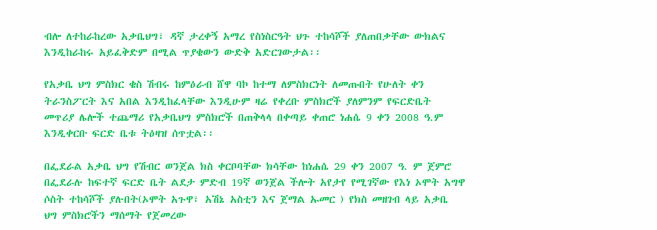ብሎ ለተከራከረው አቃቤህግ፣ ዳኛ ታረቀኝ አማረ የስነስርዓት ህጉ ተከሳሾች ያለጠበቃቸው ውክልና እንዲከራከሩ አይፈቅድም በሚል ጥያቄውን ውድቅ አድርገውታል፡፡

የአቃቤ ህግ ምስክር ቄስ ሽብሩ ከምዕራብ ሸዋ ባኮ ከተማ ለምስክርነት ለመጡበት የሁለት ቀን ትራንስፖርት እና አበል እንዲከፈላቸው እንዲሁም ዛሬ የቀረቡ ምስክሮች ያለምንም የፍርድቤት መጥሪያ ሌሎች ተጨማሪ የአቃቤህግ ምስክሮች በጠቅላላ በቀጣይ ቀጠሮ ነሐሴ 9 ቀን 2008 ዓ.ም እንዲቀርቡ ፍርድ ቤቱ ትዕዛዝ ሰጥቷል፡፡

በፌደራል አቃቤ ህግ የሽብር ወንጀል ክስ ቀርቦባቸው ክሳቸው ከነሐሴ 29 ቀን 2007 ዓ. ም ጀምሮ በፌደራሉ ከፍተኛ ፍርድ ቤት ልደታ ምድብ 19ኛ ወንጀል ችሎት አየታየ የሚገኛው የእነ ኦሞት አግዋ ሶስት ተከሳሾች ያሉበት(ኦሞት አጉዋ፣ አሽኔ አስቲን እና ጀማል ኡመር ) የክስ መዘገብ ላይ አቃቤ ህግ ምስክሮችን ማሰማት የጀመረው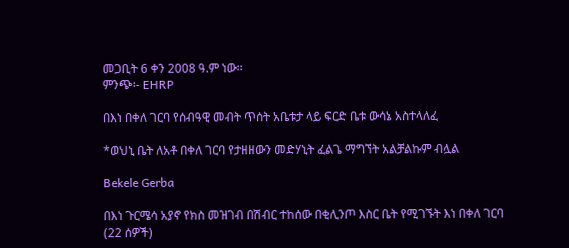መጋቢት 6 ቀን 2008 ዓ.ም ነው፡፡
ምንጭ፡- EHRP

በእነ በቀለ ገርባ የሰብዓዊ መብት ጥሰት አቤቱታ ላይ ፍርድ ቤቱ ውሳኔ አስተላለፈ

*ወህኒ ቤት ለአቶ በቀለ ገርባ የታዘዘውን መድሃኒት ፈልጌ ማግኘት አልቻልኩም ብሏል

Bekele Gerba

በእነ ጉርሜሳ አያኖ የክስ መዝገብ በሽብር ተከሰው በቂሊንጦ እስር ቤት የሚገኙት እነ በቀለ ገርባ (22 ሰዎች)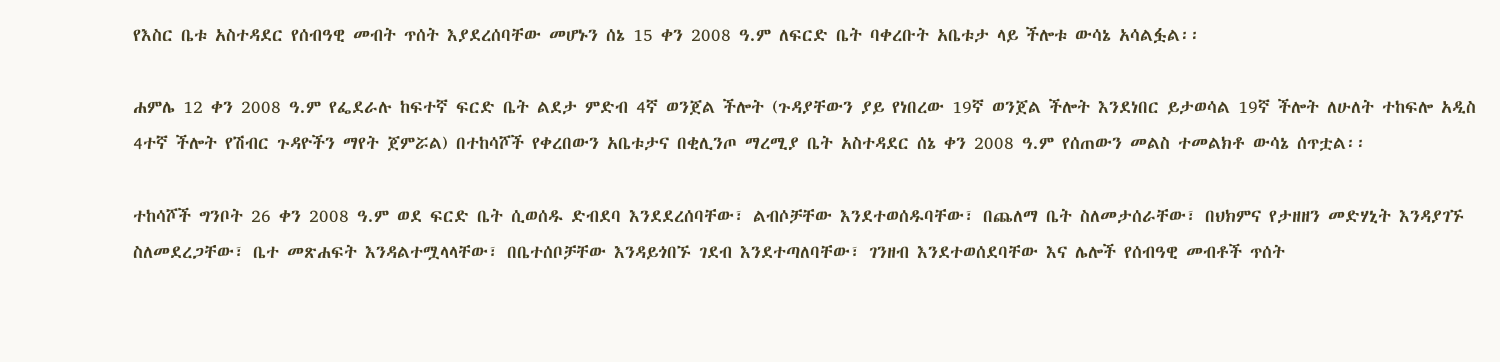የእስር ቤቱ አስተዳደር የሰብዓዊ መብት ጥሰት እያደረሰባቸው መሆኑን ሰኔ 15 ቀን 2008 ዓ.ም ለፍርድ ቤት ባቀረቡት አቤቱታ ላይ ችሎቱ ውሳኔ አሳልፏል፡፡

ሐምሌ 12 ቀን 2008 ዓ.ም የፌደራሉ ከፍተኛ ፍርድ ቤት ልደታ ምድብ 4ኛ ወንጀል ችሎት (ጉዳያቸውን ያይ የነበረው 19ኛ ወንጀል ችሎት እንደነበር ይታወሳል 19ኛ ችሎት ለሁለት ተከፍሎ አዲስ 4ተኛ ችሎት የሽብር ጉዳዮችን ማየት ጀምሯል) በተከሳሾች የቀረበውን አቤቱታና በቂሊንጦ ማረሚያ ቤት አስተዳደር ሰኔ ቀን 2008 ዓ.ም የሰጠውን መልስ ተመልክቶ ውሳኔ ሰጥቷል፡፡

ተከሳሾች ግንቦት 26 ቀን 2008 ዓ.ም ወደ ፍርድ ቤት ሲወሰዱ ድብደባ እንደደረሰባቸው፣ ልብሶቻቸው እንደተወሰዱባቸው፣ በጨለማ ቤት ስለመታሰራቸው፣ በህክምና የታዘዘን መድሃኒት እንዳያገኙ ስለመደረጋቸው፣ ቤተ መጽሐፍት እንዳልተሟላላቸው፣ በቤተሰቦቻቸው እንዳይጎበኙ ገደብ እንደተጣለባቸው፣ ገንዘብ እንደተወሰደባቸው እና ሌሎች የሰብዓዊ መብቶች ጥሰት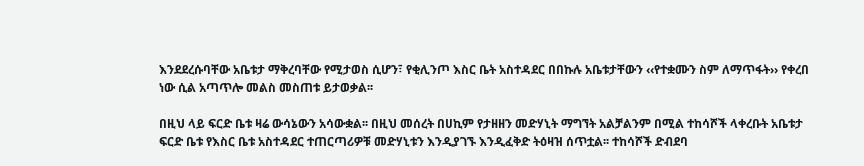እንደደረሱባቸው አቤቱታ ማቅረባቸው የሚታወስ ሲሆን፣ የቂሊንጦ እስር ቤት አስተዳደር በበኩሉ አቤቱታቸውን ‹‹የተቋሙን ስም ለማጥፋት›› የቀረበ ነው ሲል አጣጥሎ መልስ መስጠቱ ይታወቃል፡፡

በዚህ ላይ ፍርድ ቤቱ ዛሬ ውሳኔውን አሳውቋል፡፡ በዚህ መሰረት በሀኪም የታዘዘን መድሃኒት ማግኘት አልቻልንም በሚል ተከሳሾች ላቀረቡት አቤቱታ ፍርድ ቤቱ የእስር ቤቱ አስተዳደር ተጠርጣሪዎቹ መድሃኒቱን እንዲያገኙ እንዲፈቅድ ትዕዛዝ ሰጥቷል፡፡ ተከሳሾች ድብደባ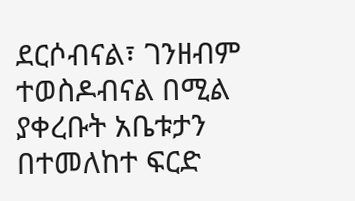ደርሶብናል፣ ገንዘብም ተወስዶብናል በሚል ያቀረቡት አቤቱታን በተመለከተ ፍርድ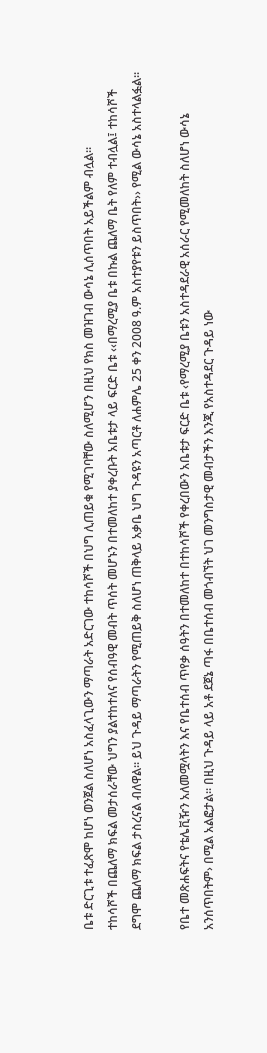ቤቱ ድርጊቱ ተፈጽሞ ከሆነ ወንጀል ስለሆነ አስፈላጊውን ማጣራት አድርገው ተከሳሾች በህግ ሊጠይቁ የሚገባቸው ስለሚሆን በዚህ የክስ መዝገብ ውሳኔ ሊሰጥበት አይችልም ብሏል፡፡
ተከሳሾች በጨለማ ክፍል መታሰራቸው ህግን ያልተከተለና የሰብዓዊ መብት ጥሰት መሆኑን በተመለከተ ያቀረቡት አቤቱታ ላይ ፍርድ ቤቱ ‹‹በማረሚያ ቤቱ በኩል ጨለማ ቤት የለም ተብሏል፤ ተከሳሾች ደግሞ ጨለማ ክፍል ታስረናል ብለዋል፡፡ ይህ ጉዳይ ማጣራትን የሚጠይቅ ስለሆነ ጠቅላይ አቃቤ ህግ ጉዳዩን አጣርቶ ለሐምሌ 25 ቀን 2008 ዓ.ም አስተያየቱን ይስጥበት›› የሚል ውሳኔ አስተላልፏል፡፡

የቤተ መጽሐፍትና የቴሌቪዥን አለመሟላትን እና የቤተሰብ ጥየቃ ሰዓትን በተመለከተ በተከሳሾች የቀረበውን አቤቱታ ፍርድ ቤቱ ‹የማረሚያ ቤቱን አስተዳደራዊ አሰራር የሚመለከት ስለሆነ ውሳኔ አንሰጥበትም› በሚል አልፎታል፡፡ በዚህ ጉዳይ ላይ አቶ ደጀኔ ጣፋ በቤተሰብ መጎብኘት ህገ መንግስታዊ መብታችን እንጂ የአስተዳደር ጉዳይ ነው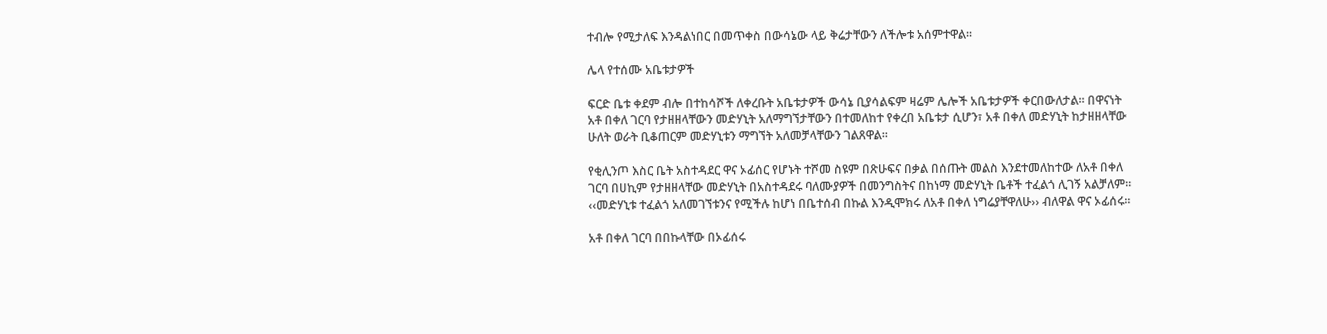ተብሎ የሚታለፍ እንዳልነበር በመጥቀስ በውሳኔው ላይ ቅሬታቸውን ለችሎቱ አሰምተዋል፡፡

ሌላ የተሰሙ አቤቱታዎች

ፍርድ ቤቱ ቀደም ብሎ በተከሳሾች ለቀረቡት አቤቱታዎች ውሳኔ ቢያሳልፍም ዛሬም ሌሎች አቤቱታዎች ቀርበውለታል፡፡ በዋናነት አቶ በቀለ ገርባ የታዘዘላቸውን መድሃኒት አለማግኘታቸውን በተመለከተ የቀረበ አቤቱታ ሲሆን፣ አቶ በቀለ መድሃኒት ከታዘዘላቸው ሁለት ወራት ቢቆጠርም መድሃኒቱን ማግኘት አለመቻላቸውን ገልጸዋል፡፡

የቂሊንጦ እስር ቤት አስተዳደር ዋና ኦፊሰር የሆኑት ተሾመ ስዩም በጽሁፍና በቃል በሰጡት መልስ እንደተመለከተው ለአቶ በቀለ ገርባ በሀኪም የታዘዘላቸው መድሃኒት በአስተዳደሩ ባለሙያዎች በመንግስትና በከነማ መድሃኒት ቤቶች ተፈልጎ ሊገኝ አልቻለም፡፡ ‹‹መድሃኒቱ ተፈልጎ አለመገኘቱንና የሚችሉ ከሆነ በቤተሰብ በኩል እንዲሞክሩ ለአቶ በቀለ ነግሬያቸዋለሁ›› ብለዋል ዋና ኦፊሰሩ፡፡

አቶ በቀለ ገርባ በበኩላቸው በኦፊሰሩ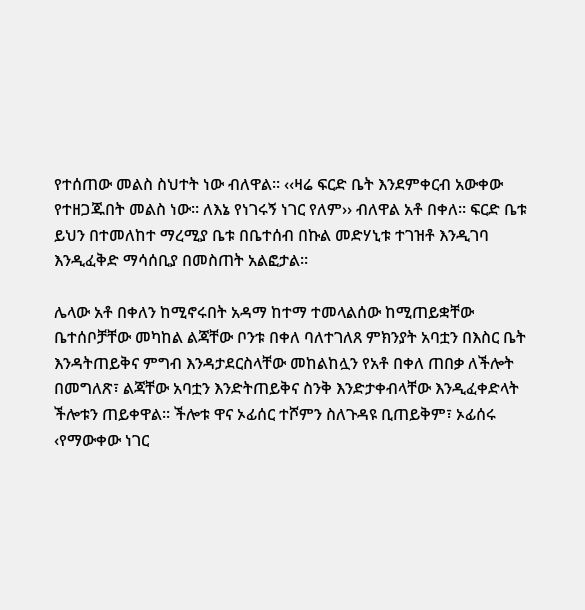የተሰጠው መልስ ስህተት ነው ብለዋል፡፡ ‹‹ዛሬ ፍርድ ቤት እንደምቀርብ አውቀው የተዘጋጁበት መልስ ነው፡፡ ለእኔ የነገሩኝ ነገር የለም›› ብለዋል አቶ በቀለ፡፡ ፍርድ ቤቱ ይህን በተመለከተ ማረሚያ ቤቱ በቤተሰብ በኩል መድሃኒቱ ተገዝቶ እንዲገባ እንዲፈቅድ ማሳሰቢያ በመስጠት አልፎታል፡፡

ሌላው አቶ በቀለን ከሚኖሩበት አዳማ ከተማ ተመላልሰው ከሚጠይቋቸው ቤተሰቦቻቸው መካከል ልጃቸው ቦንቱ በቀለ ባለተገለጸ ምክንያት አባቷን በእስር ቤት እንዳትጠይቅና ምግብ እንዳታደርስላቸው መከልከሏን የአቶ በቀለ ጠበቃ ለችሎት በመግለጽ፣ ልጃቸው አባቷን እንድትጠይቅና ስንቅ እንድታቀብላቸው እንዲፈቀድላት ችሎቱን ጠይቀዋል፡፡ ችሎቱ ዋና ኦፊሰር ተሾምን ስለጉዳዩ ቢጠይቅም፣ ኦፊሰሩ ‹የማውቀው ነገር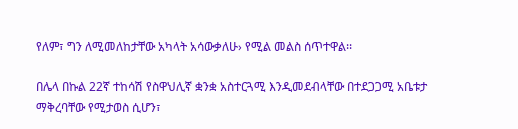የለም፣ ግን ለሚመለከታቸው አካላት አሳውቃለሁ› የሚል መልስ ሰጥተዋል፡፡

በሌላ በኩል 22ኛ ተከሳሽ የስዋህሊኛ ቋንቋ አስተርጓሚ እንዲመደብላቸው በተደጋጋሚ አቤቱታ ማቅረባቸው የሚታወስ ሲሆን፣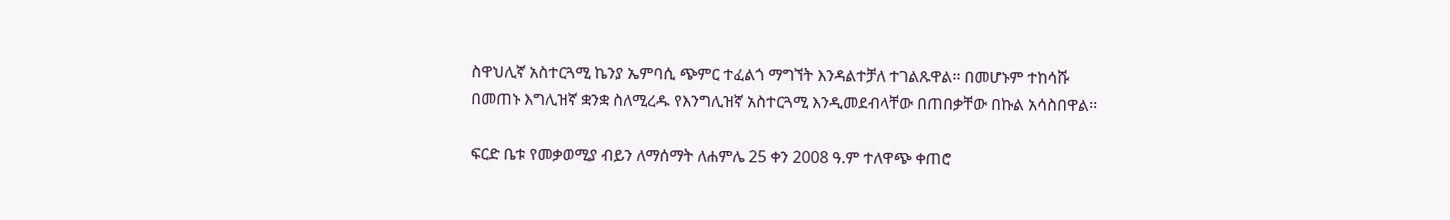ስዋህሊኛ አስተርጓሚ ኬንያ ኤምባሲ ጭምር ተፈልጎ ማግኘት እንዳልተቻለ ተገልጹዋል፡፡ በመሆኑም ተከሳሹ በመጠኑ እግሊዝኛ ቋንቋ ስለሚረዱ የእንግሊዝኛ አስተርጓሚ እንዲመደብላቸው በጠበቃቸው በኩል አሳስበዋል፡፡

ፍርድ ቤቱ የመቃወሚያ ብይን ለማሰማት ለሐምሌ 25 ቀን 2008 ዓ.ም ተለዋጭ ቀጠሮ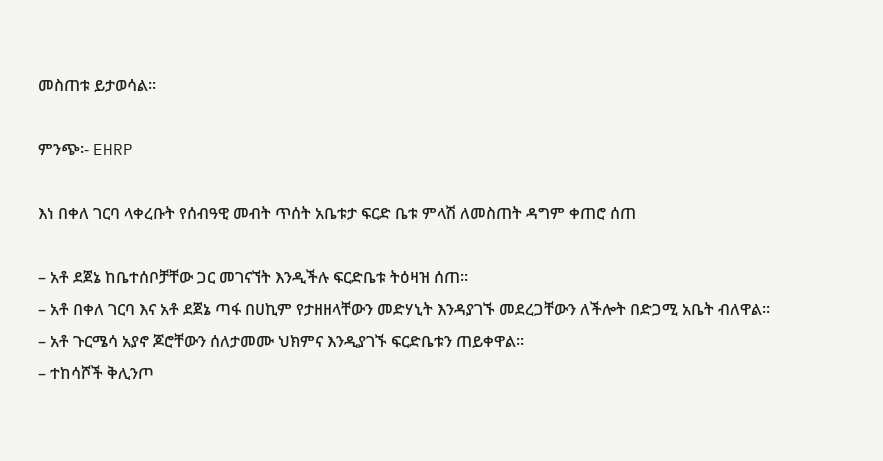መስጠቱ ይታወሳል፡፡

ምንጭ፡- EHRP

እነ በቀለ ገርባ ላቀረቡት የሰብዓዊ መብት ጥሰት አቤቱታ ፍርድ ቤቱ ምላሽ ለመስጠት ዳግም ቀጠሮ ሰጠ

– አቶ ደጀኔ ከቤተሰቦቻቸው ጋር መገናኘት እንዲችሉ ፍርድቤቱ ትዕዛዝ ሰጠ፡፡
– አቶ በቀለ ገርባ እና አቶ ደጀኔ ጣፋ በሀኪም የታዘዘላቸውን መድሃኒት እንዳያገኙ መደረጋቸውን ለችሎት በድጋሚ አቤት ብለዋል፡፡
– አቶ ጉርሜሳ አያኖ ጆሮቸውን ሰለታመሙ ህክምና እንዲያገኙ ፍርድቤቱን ጠይቀዋል፡፡
– ተከሳሾች ቅሊንጦ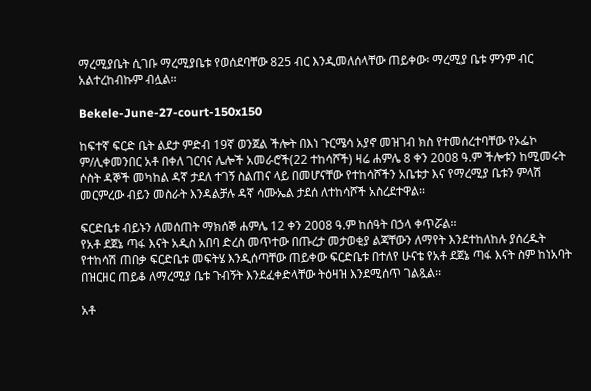ማረሚያቤት ሲገቡ ማረሚያቤቱ የወሰደባቸው 825 ብር እንዲመለሰላቸው ጠይቀው፡ ማረሚያ ቤቱ ምንም ብር አልተረከብኩም ብሏል፡፡

Bekele-June-27-court-150x150

ከፍተኛ ፍርድ ቤት ልደታ ምድብ 19ኛ ወንጀል ችሎት በእነ ጉርሜሳ አያኖ መዝገብ ክስ የተመሰረተባቸው የኦፌኮ ም/ሊቀመንበር አቶ በቀለ ገርባና ሌሎች አመራሮች(22 ተከሳሾች) ዛሬ ሐምሌ 8 ቀን 2008 ዓ.ም ችሎቱን ከሚመሩት ሶስት ዳኞች መካከል ዳኛ ታደለ ተገኝ ስልጠና ላይ በመሆናቸው የተከሳሾችን አቤቱታ እና የማረሚያ ቤቱን ምላሽ መርምረው ብይን መስራት እንዳልቻሉ ዳኛ ሳሙኤል ታደሰ ለተከሳሾች አስረደተዋል፡፡

ፍርድቤቱ ብይኑን ለመሰጠት ማክሰኞ ሐምሌ 12 ቀን 2008 ዓ.ም ከሰዓት በኃላ ቀጥሯል፡፡
የአቶ ደጀኔ ጣፋ እናት አዲስ አበባ ድረስ መጥተው በጡረታ መታወቂያ ልጃቸውን ለማየት እንደተከለከሉ ያሰረዱት የተከሳሽ ጠበቃ ፍርድቤቱ መፍትሄ እንዲሰጣቸው ጠይቀው ፍርድቤቱ በተለየ ሁናቴ የአቶ ደጀኔ ጣፋ እናት ስም ከነአባት በዝርዘር ጠይቆ ለማረሚያ ቤቱ ጉብኝት እንደፈቀድላቸው ትዕዛዝ እንደሚሰጥ ገልጿል፡፡

አቶ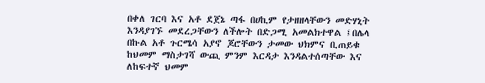በቀለ ገርባ እና አቶ ደጀኔ ጣፋ በሀኪም የታዘዘላቸውን መድሃኒት እንዳያገኙ መደረጋቸውን ለችሎት በድጋሚ አመልክተዋል ፤በሌላ በኩል አቶ ጉርሜሳ አያኖ ጆሮቸውን ታመው ህክምና ቢጠይቁ ከህመም ማስታገሻ ውጪ ምንም እርዳታ እንዳልተሰጣቸው እና ለከፍተኛ ህመም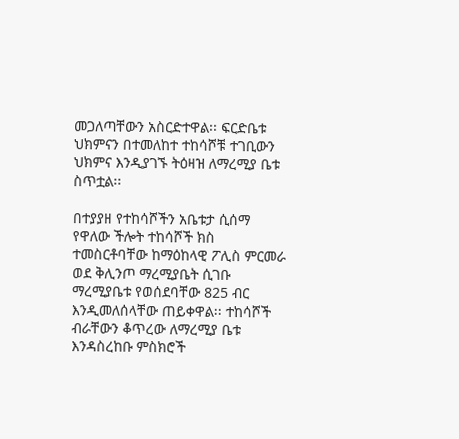መጋለጣቸውን አስርድተዋል፡፡ ፍርድቤቱ ህክምናን በተመለከተ ተከሳሾቹ ተገቢውን ህክምና እንዲያገኙ ትዕዛዝ ለማረሚያ ቤቱ ስጥቷል፡፡

በተያያዘ የተከሳሾችን አቤቱታ ሲሰማ የዋለው ችሎት ተከሳሾች ክስ ተመስርቶባቸው ከማዕከላዊ ፖሊስ ምርመራ ወደ ቅሊንጦ ማረሚያቤት ሲገቡ ማረሚያቤቱ የወሰደባቸው 825 ብር እንዲመለሰላቸው ጠይቀዋል፡፡ ተከሳሾች ብራቸውን ቆጥረው ለማረሚያ ቤቱ እንዳስረከቡ ምስክሮች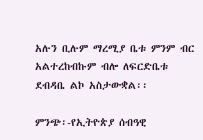አሉን ቢሉም ማረሚያ ቤቱ ምንም ብር አልተረከብኩም ብሎ ለፍርድቤቱ ደብዳቤ ልኮ አስታውቋል፡፡

ምንጭ፡-የኢትዮጵያ ሰብዓዊ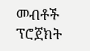መብቶች ፕሮጀክት